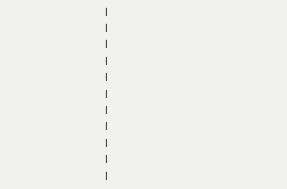|
|
|
|
|
|
|
|
|
|
|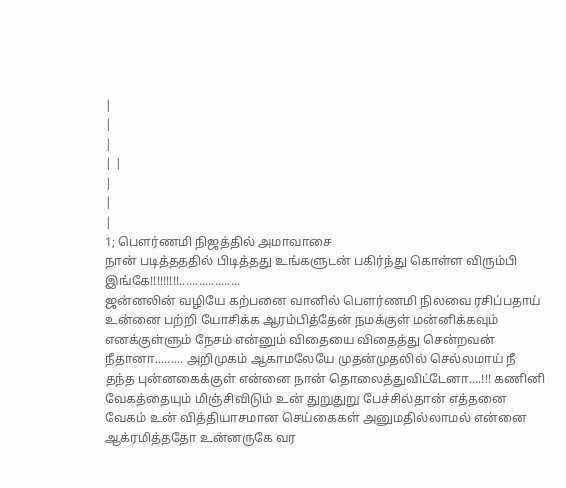|
|
|
| |
|
|
|
1; பெளர்ணமி நிஜத்தில் அமாவாசை
நான் படித்தததில் பிடித்தது உங்களுடன் பகிர்ந்து கொள்ள விரும்பி இங்கே!!!!!!!!!...................
ஜன்னலின் வழியே கற்பனை வானில் பெளர்ணமி நிலவை ரசிப்பதாய் உன்னை பற்றி யோசிக்க ஆரம்பித்தேன் நமக்குள் மன்னிக்கவும் எனக்குள்ளும் நேசம் என்னும் விதையை விதைத்து சென்றவன் நீதானா......... அறிமுகம் ஆகாமலேயே முதன்முதலில் செல்லமாய் நீ தந்த புன்னகைக்குள் என்னை நான் தொலைத்துவிட்டேனா....!!! கணினி வேகத்தையும் மிஞ்சிவிடும் உன் துறுதுறு பேச்சில்தான் எத்தனை வேகம் உன் வித்தியாசமான செய்கைகள் அனுமதில்லாமல் என்னை ஆக்ரமித்ததோ உன்னருகே வர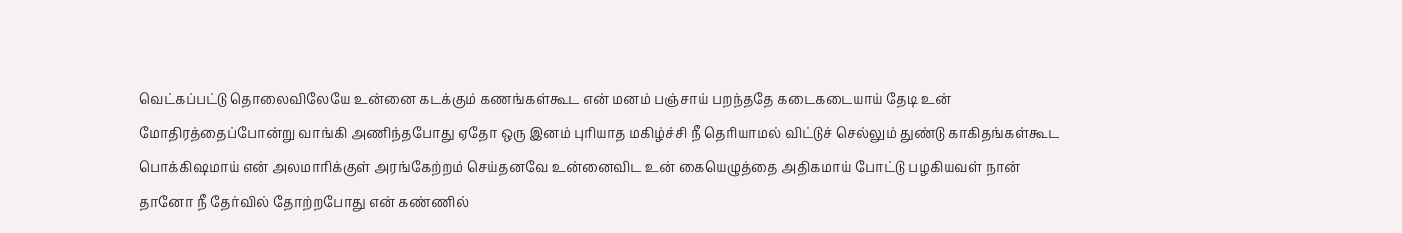வெட்கப்பட்டு தொலைவிலேயே உன்னை கடக்கும் கணங்கள்கூட என் மனம் பஞ்சாய் பறந்ததே கடைகடையாய் தேடி உன் மோதிரத்தைப்போன்று வாங்கி அணிந்தபோது ஏதோ ஒரு இனம் புரியாத மகிழ்ச்சி நீ தெரியாமல் விட்டுச் செல்லும் துண்டு காகிதங்கள்கூட பொக்கிஷமாய் என் அலமாரிக்குள் அரங்கேற்றம் செய்தனவே உன்னைவிட உன் கையெழுத்தை அதிகமாய் போட்டு பழகியவள் நான் தானோ நீ தேர்வில் தோற்றபோது என் கண்ணில்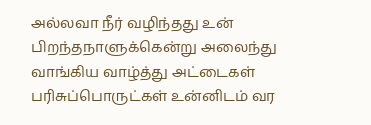அல்லவா நீர் வழிந்தது உன் பிறந்தநாளுக்கென்று அலைந்து வாங்கிய வாழ்த்து அட்டைகள் பரிசுப்பொருட்கள் உன்னிடம் வர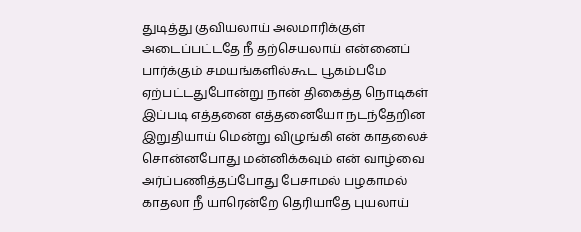துடித்து குவியலாய் அலமாரிக்குள் அடைப்பட்டதே நீ தற்செயலாய் என்னைப் பார்க்கும் சமயங்களில்கூட பூகம்பமே ஏற்பட்டதுபோன்று நான் திகைத்த நொடிகள் இப்படி எத்தனை எத்தனையோ நடந்தேறின இறுதியாய் மென்று விழுங்கி என் காதலைச் சொன்னபோது மன்னிக்கவும் என் வாழ்வை அர்ப்பணித்தப்போது பேசாமல் பழகாமல் காதலா நீ யாரென்றே தெரியாதே புயலாய்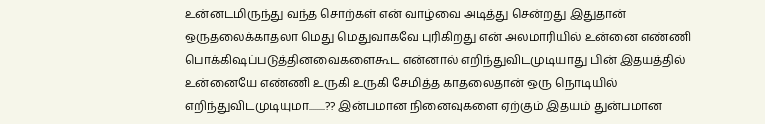உன்னடமிருந்து வந்த சொற்கள் என் வாழ்வை அடித்து சென்றது இதுதான் ஒருதலைக்காதலா மெது மெதுவாகவே புரிகிறது என் அலமாரியில் உன்னை எண்ணி பொக்கிஷப்படுத்தினவைகளைகூட என்னால் எறிந்துவிடமுடியாது பின் இதயத்தில் உன்னையே எண்ணி உருகி உருகி சேமித்த காதலைதான் ஒரு நொடியில் எறிந்துவிடமுடியுமா........?? இன்பமான நினைவுகளை ஏற்கும் இதயம் துன்பமான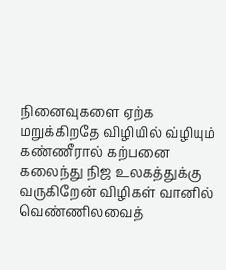நினைவுகளை ஏற்க மறுக்கிறதே விழியில் வ்ழியும் கண்ணீரால் கற்பனை கலைந்து நிஜ உலகத்துக்கு வருகிறேன் விழிகள் வானில் வெண்ணிலவைத்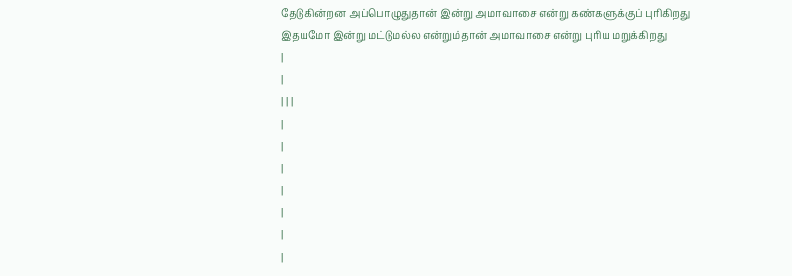தேடுகின்றன அப்பொழுதுதான் இன்று அமாவாசை என்று கண்களுக்குப் புரிகிறது இதயமோ இன்று மட்டுமல்ல என்றும்தான் அமாவாசை என்று புரிய மறுக்கிறது
|
|
| | |
|
|
|
|
|
|
|